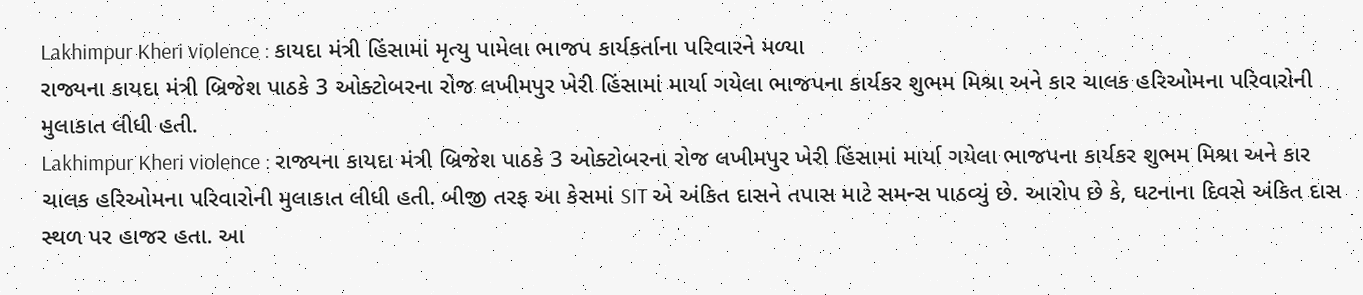Lakhimpur Kheri violence : કાયદા મંત્રી હિંસામાં મૃત્યુ પામેલા ભાજપ કાર્યકર્તાના પરિવારને મળ્યા
રાજ્યના કાયદા મંત્રી બ્રિજેશ પાઠકે 3 ઓક્ટોબરના રોજ લખીમપુર ખેરી હિંસામાં માર્યા ગયેલા ભાજપના કાર્યકર શુભમ મિશ્રા અને કાર ચાલક હરિઓમના પરિવારોની મુલાકાત લીધી હતી.
Lakhimpur Kheri violence : રાજ્યના કાયદા મંત્રી બ્રિજેશ પાઠકે 3 ઓક્ટોબરના રોજ લખીમપુર ખેરી હિંસામાં માર્યા ગયેલા ભાજપના કાર્યકર શુભમ મિશ્રા અને કાર ચાલક હરિઓમના પરિવારોની મુલાકાત લીધી હતી. બીજી તરફ આ કેસમાં SIT એ અંકિત દાસને તપાસ માટે સમન્સ પાઠવ્યું છે. આરોપ છે કે, ઘટનાના દિવસે અંકિત દાસ સ્થળ પર હાજર હતા. આ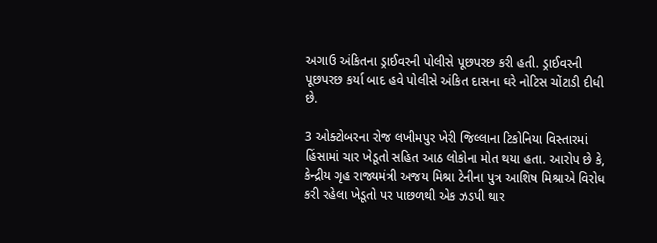અગાઉ અંકિતના ડ્રાઈવરની પોલીસે પૂછપરછ કરી હતી. ડ્રાઈવરની પૂછપરછ કર્યા બાદ હવે પોલીસે અંકિત દાસના ઘરે નોટિસ ચોંટાડી દીધી છે.

3 ઓક્ટોબરના રોજ લખીમપુર ખેરી જિલ્લાના ટિકોનિયા વિસ્તારમાં હિંસામાં ચાર ખેડૂતો સહિત આઠ લોકોના મોત થયા હતા. આરોપ છે કે, કેન્દ્રીય ગૃહ રાજ્યમંત્રી અજય મિશ્રા ટેનીના પુત્ર આશિષ મિશ્રાએ વિરોધ કરી રહેલા ખેડૂતો પર પાછળથી એક ઝડપી થાર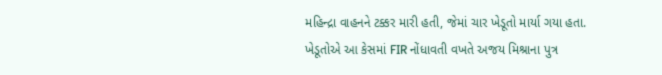મહિન્દ્રા વાહનને ટક્કર મારી હતી, જેમાં ચાર ખેડૂતો માર્યા ગયા હતા.
ખેડૂતોએ આ કેસમાં FIR નોંધાવતી વખતે અજય મિશ્રાના પુત્ર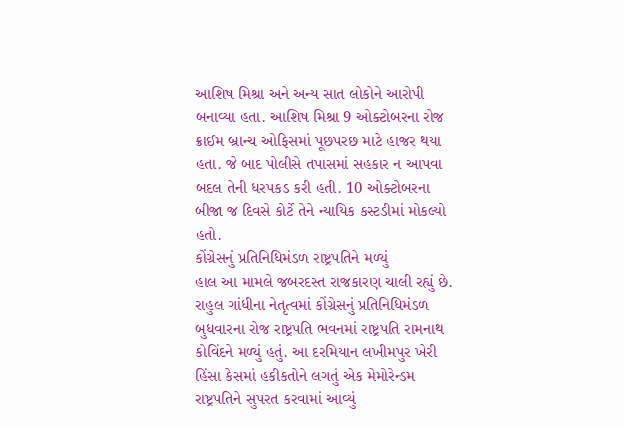આશિષ મિશ્રા અને અન્ય સાત લોકોને આરોપી બનાવ્યા હતા. આશિષ મિશ્રા 9 ઓક્ટોબરના રોજ ક્રાઈમ બ્રાન્ચ ઓફિસમાં પૂછપરછ માટે હાજર થયા હતા. જે બાદ પોલીસે તપાસમાં સહકાર ન આપવા બદલ તેની ધરપકડ કરી હતી. 10 ઓક્ટોબરના બીજા જ દિવસે કોર્ટે તેને ન્યાયિક કસ્ટડીમાં મોકલ્યો હતો.
કોંગ્રેસનું પ્રતિનિધિમંડળ રાષ્ટ્રપતિને મળ્યું
હાલ આ મામલે જબરદસ્ત રાજકારણ ચાલી રહ્યું છે. રાહુલ ગાંધીના નેતૃત્વમાં કોંગ્રેસનું પ્રતિનિધિમંડળ બુધવારના રોજ રાષ્ટ્રપતિ ભવનમાં રાષ્ટ્રપતિ રામનાથ કોવિંદને મળ્યું હતું. આ દરમિયાન લખીમપુર ખેરી હિંસા કેસમાં હકીકતોને લગતું એક મેમોરેન્ડમ રાષ્ટ્રપતિને સુપરત કરવામાં આવ્યું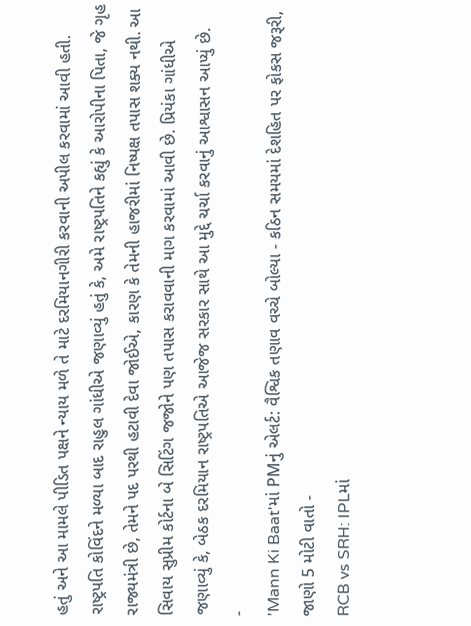હતું અને આ મામલે પીડિત પક્ષને ન્યાય મળે તે માટે દરમિયાનગીરી કરવાની અપીલ કરવામાં આવી હતી.
રાષ્ટ્રપતિ કોવિંદને મળ્યા બાદ રાહુલ ગાંધીએ જણાવ્યું હતું કે, અમે રાષ્ટ્રપતિને કહ્યું કે આરોપીના પિતા, જે ગૃહ રાજ્યમંત્રી છે, તેમને પદ પરથી હટાવી દેવા જોઈએ, કારણ કે તેમની હાજરીમાં નિષ્પક્ષ તપાસ શક્ય નથી. આ સિવાય સુપ્રીમ કોર્ટના બે સિટિંગ જજોને પણ તપાસ કરાવવાની માગ કરવામાં આવી છે. પ્રિયંકા ગાંધીએ જણાવ્યું કે, બેઠક દરમિયાન રાષ્ટ્રપતિએ આજેજ સરકાર સાથે આ મુદ્દે ચર્ચા કરવાનું આશ્વાસન આપ્યું છે.
-
'Mann Ki Baat'માં PMનું એલર્ટ: વૈશ્વિક તણાવ વચ્ચે બોલ્યા - કઠિન સમયમાં દેશહિત પર ફોકસ જરૂરી, જાણો 5 મોટી વાતો -
RCB vs SRH: IPLમાં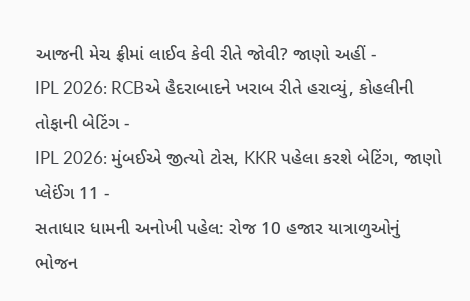આજની મેચ ફ્રીમાં લાઈવ કેવી રીતે જોવી? જાણો અહીં -
IPL 2026: RCBએ હૈદરાબાદને ખરાબ રીતે હરાવ્યું, કોહલીની તોફાની બેટિંગ -
IPL 2026: મુંબઈએ જીત્યો ટોસ, KKR પહેલા કરશે બેટિંગ, જાણો પ્લેઈંગ 11 -
સતાધાર ધામની અનોખી પહેલ: રોજ 10 હજાર યાત્રાળુઓનું ભોજન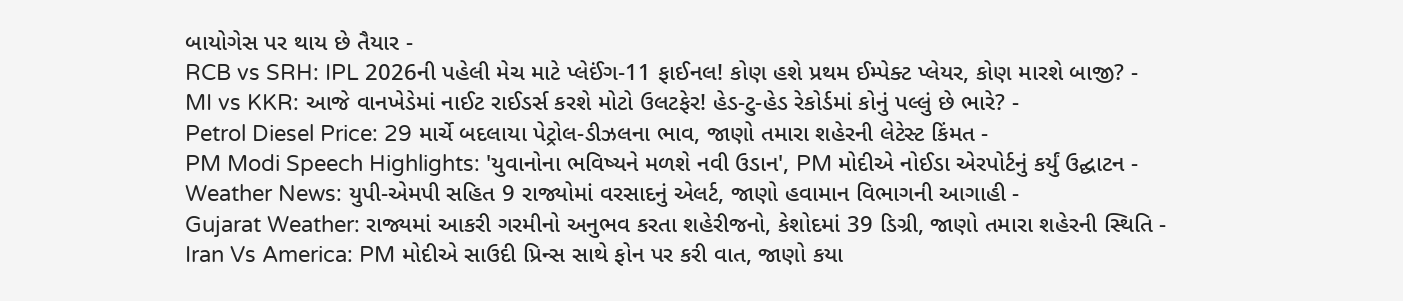બાયોગેસ પર થાય છે તૈયાર -
RCB vs SRH: IPL 2026ની પહેલી મેચ માટે પ્લેઈંગ-11 ફાઈનલ! કોણ હશે પ્રથમ ઈમ્પેક્ટ પ્લેયર, કોણ મારશે બાજી? -
MI vs KKR: આજે વાનખેડેમાં નાઈટ રાઈડર્સ કરશે મોટો ઉલટફેર! હેડ-ટુ-હેડ રેકોર્ડમાં કોનું પલ્લું છે ભારે? -
Petrol Diesel Price: 29 માર્ચે બદલાયા પેટ્રોલ-ડીઝલના ભાવ, જાણો તમારા શહેરની લેટેસ્ટ કિંમત -
PM Modi Speech Highlights: 'યુવાનોના ભવિષ્યને મળશે નવી ઉડાન', PM મોદીએ નોઈડા એરપોર્ટનું કર્યું ઉદ્ઘાટન -
Weather News: યુપી-એમપી સહિત 9 રાજ્યોમાં વરસાદનું એલર્ટ, જાણો હવામાન વિભાગની આગાહી -
Gujarat Weather: રાજ્યમાં આકરી ગરમીનો અનુભવ કરતા શહેરીજનો, કેશોદમાં 39 ડિગ્રી, જાણો તમારા શહેરની સ્થિતિ -
Iran Vs America: PM મોદીએ સાઉદી પ્રિન્સ સાથે ફોન પર કરી વાત, જાણો કયા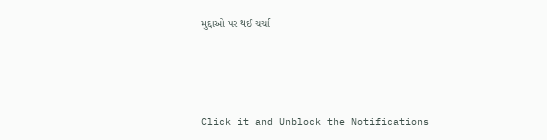મુદ્દાઓ પર થઈ ચર્ચા






Click it and Unblock the Notifications